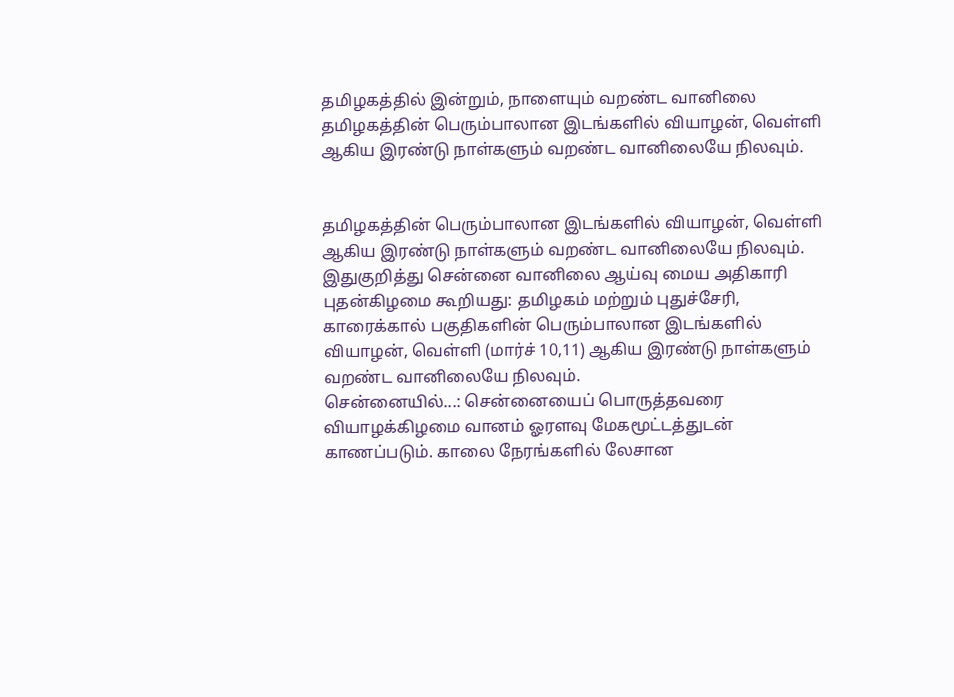தமிழகத்தில் இன்றும், நாளையும் வறண்ட வானிலை
தமிழகத்தின் பெரும்பாலான இடங்களில் வியாழன், வெள்ளி ஆகிய இரண்டு நாள்களும் வறண்ட வானிலையே நிலவும்.


தமிழகத்தின் பெரும்பாலான இடங்களில் வியாழன், வெள்ளி ஆகிய இரண்டு நாள்களும் வறண்ட வானிலையே நிலவும்.
இதுகுறித்து சென்னை வானிலை ஆய்வு மைய அதிகாரி புதன்கிழமை கூறியது: தமிழகம் மற்றும் புதுச்சேரி, காரைக்கால் பகுதிகளின் பெரும்பாலான இடங்களில் வியாழன், வெள்ளி (மார்ச் 10,11) ஆகிய இரண்டு நாள்களும் வறண்ட வானிலையே நிலவும்.
சென்னையில்...: சென்னையைப் பொருத்தவரை வியாழக்கிழமை வானம் ஓரளவு மேகமூட்டத்துடன் காணப்படும். காலை நேரங்களில் லேசான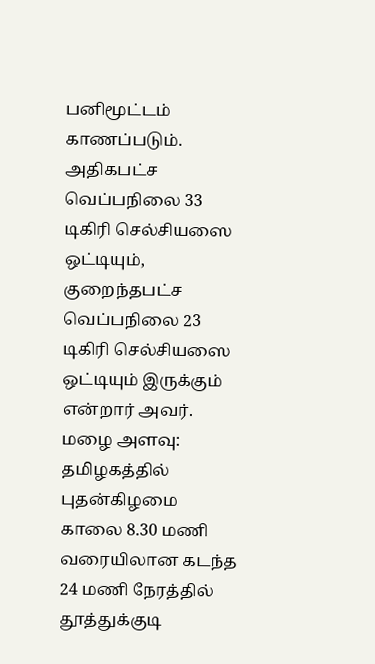பனிமூட்டம் காணப்படும். அதிகபட்ச வெப்பநிலை 33 டிகிரி செல்சியஸை ஒட்டியும், குறைந்தபட்ச வெப்பநிலை 23 டிகிரி செல்சியஸை ஒட்டியும் இருக்கும் என்றார் அவர்.
மழை அளவு: தமிழகத்தில் புதன்கிழமை காலை 8.30 மணி வரையிலான கடந்த 24 மணி நேரத்தில் தூத்துக்குடி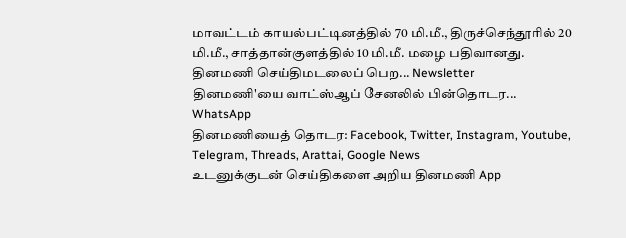மாவட்டம் காயல்பட்டினத்தில் 70 மி.மீ., திருச்செந்தூரில் 20 மி.மீ., சாத்தான்குளத்தில் 10 மி.மீ. மழை பதிவானது.
தினமணி செய்திமடலைப் பெற... Newsletter
தினமணி'யை வாட்ஸ்ஆப் சேனலில் பின்தொடர... WhatsApp
தினமணியைத் தொடர: Facebook, Twitter, Instagram, Youtube, Telegram, Threads, Arattai, Google News
உடனுக்குடன் செய்திகளை அறிய தினமணி App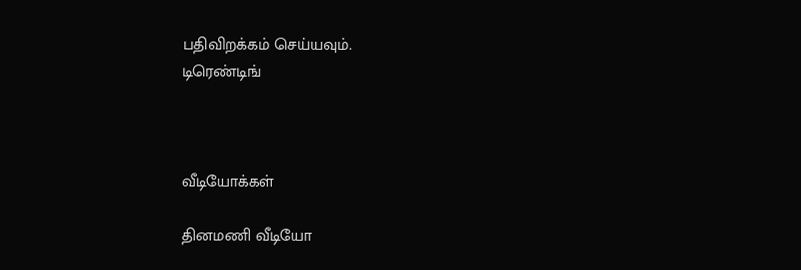பதிவிறக்கம் செய்யவும்.
டிரெண்டிங்



வீடியோக்கள்

தினமணி வீடியோ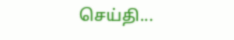செய்தி...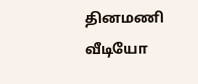தினமணி வீடியோ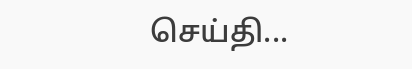செய்தி...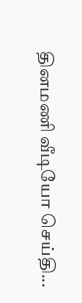தினமணி வீடியோ செய்தி...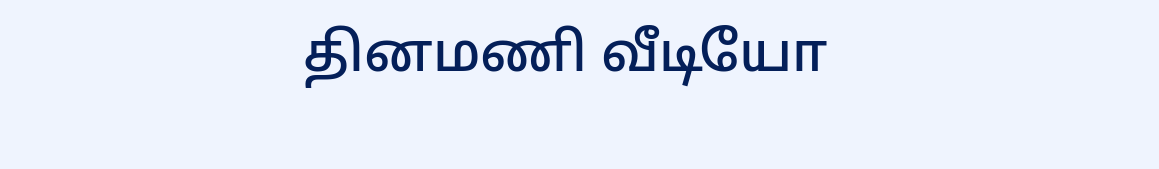தினமணி வீடியோ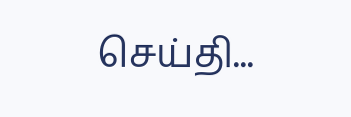செய்தி...